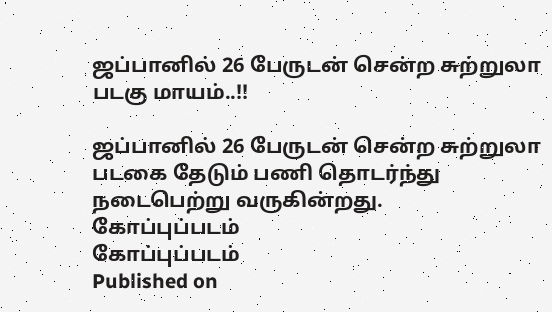ஜப்பானில் 26 பேருடன் சென்ற சுற்றுலா படகு மாயம்..!!

ஜப்பானில் 26 பேருடன் சென்ற சுற்றுலா படகை தேடும் பணி தொடர்ந்து நடைபெற்று வருகின்றது.
கோப்புப்படம்
கோப்புப்படம்
Published on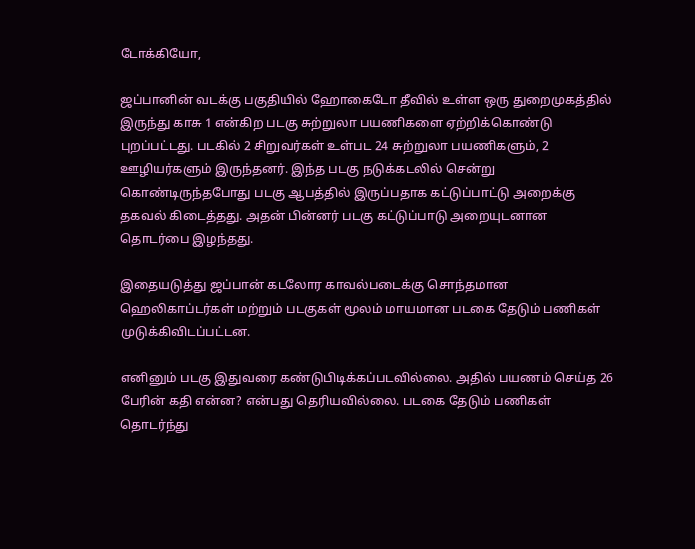டோக்கியோ,

ஜப்பானின் வடக்கு பகுதியில் ஹோகைடோ தீவில் உள்ள ஒரு துறைமுகத்தில் இருந்து காசு 1 என்கிற படகு சுற்றுலா பயணிகளை ஏற்றிக்கொண்டு புறப்பட்டது. படகில் 2 சிறுவர்கள் உள்பட 24 சுற்றுலா பயணிகளும், 2 ஊழியர்களும் இருந்தனர். இந்த படகு நடுக்கடலில் சென்று கொண்டிருந்தபோது படகு ஆபத்தில் இருப்பதாக கட்டுப்பாட்டு அறைக்கு தகவல் கிடைத்தது. அதன் பின்னர் படகு கட்டுப்பாடு அறையுடனான தொடர்பை இழந்தது.

இதையடுத்து ஜப்பான் கடலோர காவல்படைக்கு சொந்தமான ஹெலிகாப்டர்கள் மற்றும் படகுகள் மூலம் மாயமான படகை தேடும் பணிகள் முடுக்கிவிடப்பட்டன.

எனினும் படகு இதுவரை கண்டுபிடிக்கப்படவில்லை. அதில் பயணம் செய்த 26 பேரின் கதி என்ன? என்பது தெரியவில்லை. படகை தேடும் பணிகள் தொடர்ந்து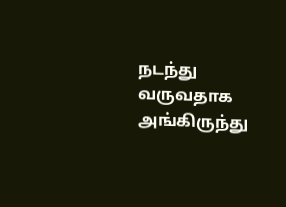நடந்து வருவதாக அங்கிருந்து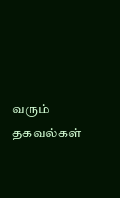வரும் தகவல்கள்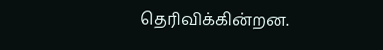தெரிவிக்கின்றன.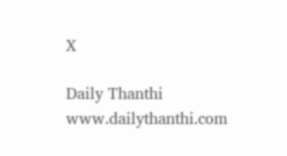X

Daily Thanthi
www.dailythanthi.com